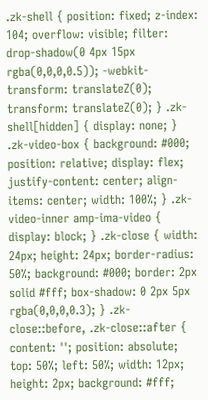.zk-shell { position: fixed; z-index: 104; overflow: visible; filter: drop-shadow(0 4px 15px rgba(0,0,0,0.5)); -webkit-transform: translateZ(0); transform: translateZ(0); } .zk-shell[hidden] { display: none; } .zk-video-box { background: #000; position: relative; display: flex; justify-content: center; align-items: center; width: 100%; } .zk-video-inner amp-ima-video { display: block; } .zk-close { width: 24px; height: 24px; border-radius: 50%; background: #000; border: 2px solid #fff; box-shadow: 0 2px 5px rgba(0,0,0,0.3); } .zk-close::before, .zk-close::after { content: ''; position: absolute; top: 50%; left: 50%; width: 12px; height: 2px; background: #fff;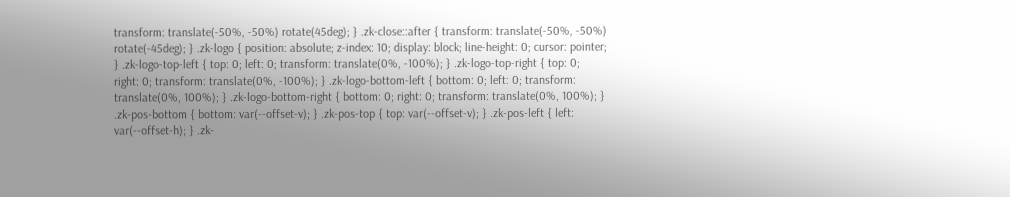transform: translate(-50%, -50%) rotate(45deg); } .zk-close::after { transform: translate(-50%, -50%) rotate(-45deg); } .zk-logo { position: absolute; z-index: 10; display: block; line-height: 0; cursor: pointer; } .zk-logo-top-left { top: 0; left: 0; transform: translate(0%, -100%); } .zk-logo-top-right { top: 0; right: 0; transform: translate(0%, -100%); } .zk-logo-bottom-left { bottom: 0; left: 0; transform: translate(0%, 100%); } .zk-logo-bottom-right { bottom: 0; right: 0; transform: translate(0%, 100%); } .zk-pos-bottom { bottom: var(--offset-v); } .zk-pos-top { top: var(--offset-v); } .zk-pos-left { left: var(--offset-h); } .zk-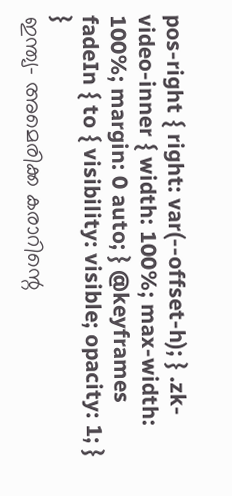pos-right { right: var(--offset-h); } .zk-video-inner { width: 100%; max-width: 100%; margin: 0 auto; } @keyframes fadeIn { to { visibility: visible; opacity: 1; } }
ഇന്ത്യ- അമെരിക്ക കരാറിന്റെ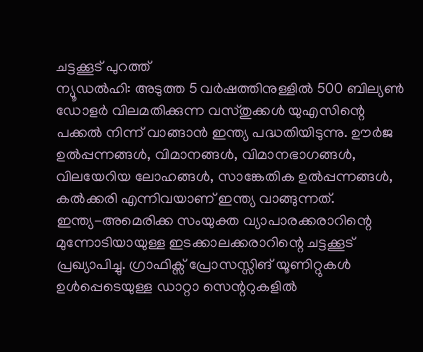ചട്ടക്കൂട് പുറത്ത്
ന്യൂഡൽഹി: അടുത്ത 5 വർഷത്തിനുള്ളിൽ 500 ബില്യൺ ഡോളർ വിലമതിക്കുന്ന വസ്തുക്കൾ യുഎസിന്റെ പക്കൽ നിന്ന് വാങ്ങാൻ ഇന്ത്യ പദ്ധതിയിടുന്നു. ഊർജ ഉൽപ്പന്നങ്ങൾ, വിമാനങ്ങൾ, വിമാനഭാഗങ്ങൾ, വിലയേറിയ ലോഹങ്ങൾ, സാങ്കേതിക ഉൽപ്പന്നങ്ങൾ, കൽക്കരി എന്നിവയാണ് ഇന്ത്യ വാങ്ങുന്നത്.
ഇന്ത്യ-അമെരിക്ക സംയുക്ത വ്യാപാരക്കരാറിന്റെ മുന്നോടിയായുള്ള ഇടക്കാലക്കരാറിന്റെ ചട്ടക്കൂട് പ്രഖ്യാപിച്ചു. ഗ്രാഫിക്സ് പ്രോസസ്സിങ് യൂണിറ്റുകൾ ഉൾപ്പെടെയുള്ള ഡാറ്റാ സെന്ററുകളിൽ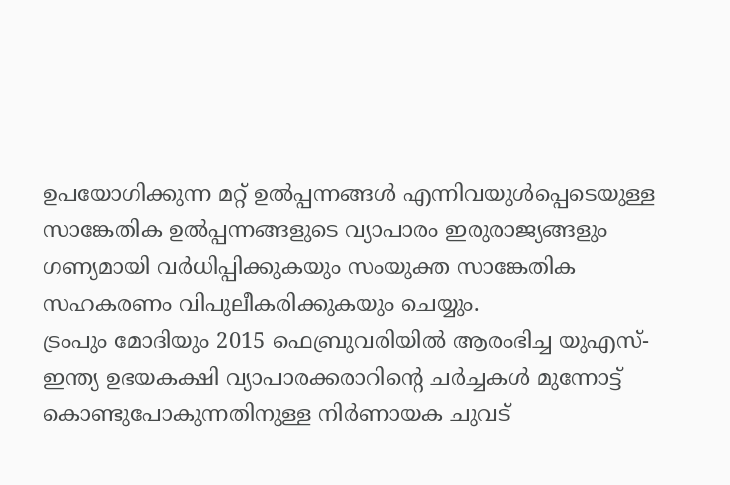ഉപയോഗിക്കുന്ന മറ്റ് ഉൽപ്പന്നങ്ങൾ എന്നിവയുൾപ്പെടെയുള്ള സാങ്കേതിക ഉൽപ്പന്നങ്ങളുടെ വ്യാപാരം ഇരുരാജ്യങ്ങളും ഗണ്യമായി വർധിപ്പിക്കുകയും സംയുക്ത സാങ്കേതിക സഹകരണം വിപുലീകരിക്കുകയും ചെയ്യും.
ട്രംപും മോദിയും 2015 ഫെബ്രുവരിയിൽ ആരംഭിച്ച യുഎസ്-ഇന്ത്യ ഉഭയകക്ഷി വ്യാപാരക്കരാറിന്റെ ചർച്ചകൾ മുന്നോട്ട് കൊണ്ടുപോകുന്നതിനുള്ള നിർണായക ചുവട്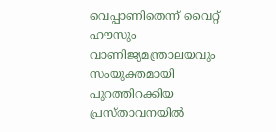വെപ്പാണിതെന്ന് വൈറ്റ് ഹൗസും വാണിജ്യമന്ത്രാലയവും സംയുക്തമായി പുറത്തിറക്കിയ പ്രസ്താവനയിൽ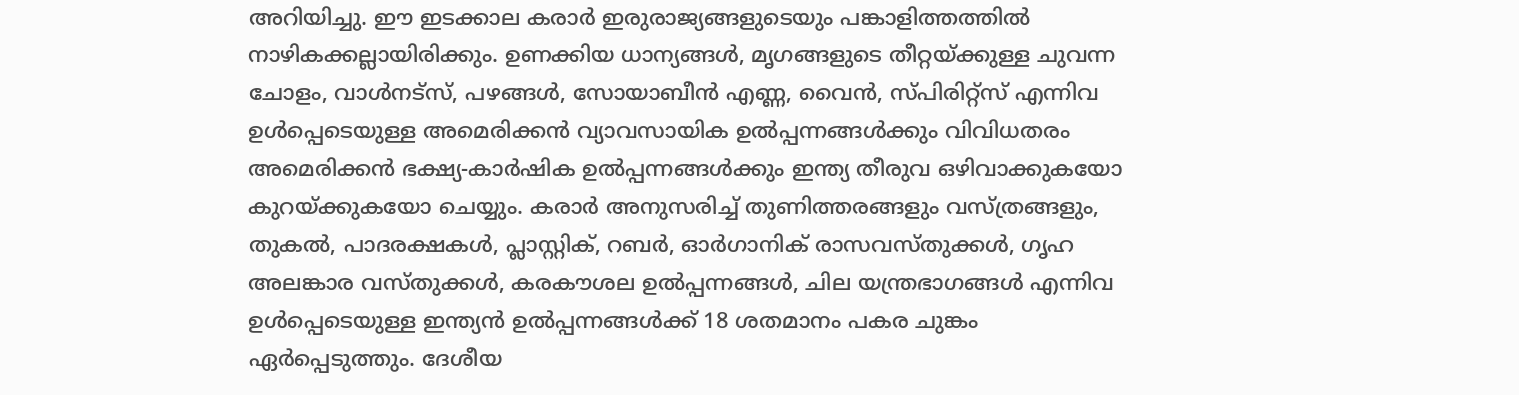അറിയിച്ചു. ഈ ഇടക്കാല കരാർ ഇരുരാജ്യങ്ങളുടെയും പങ്കാളിത്തത്തിൽ നാഴികക്കല്ലായിരിക്കും. ഉണക്കിയ ധാന്യങ്ങൾ, മൃഗങ്ങളുടെ തീറ്റയ്ക്കുള്ള ചുവന്ന ചോളം, വാൾനട്സ്, പഴങ്ങൾ, സോയാബീൻ എണ്ണ, വൈൻ, സ്പിരിറ്റ്സ് എന്നിവ ഉൾപ്പെടെയുള്ള അമെരിക്കൻ വ്യാവസായിക ഉൽപ്പന്നങ്ങൾക്കും വിവിധതരം അമെരിക്കൻ ഭക്ഷ്യ-കാർഷിക ഉൽപ്പന്നങ്ങൾക്കും ഇന്ത്യ തീരുവ ഒഴിവാക്കുകയോ കുറയ്ക്കുകയോ ചെയ്യും. കരാർ അനുസരിച്ച് തുണിത്തരങ്ങളും വസ്ത്രങ്ങളും, തുകൽ, പാദരക്ഷകൾ, പ്ലാസ്റ്റിക്, റബർ, ഓർഗാനിക് രാസവസ്തുക്കൾ, ഗൃഹ അലങ്കാര വസ്തുക്കൾ, കരകൗശല ഉൽപ്പന്നങ്ങൾ, ചില യന്ത്രഭാഗങ്ങൾ എന്നിവ ഉൾപ്പെടെയുള്ള ഇന്ത്യൻ ഉൽപ്പന്നങ്ങൾക്ക് 18 ശതമാനം പകര ചുങ്കം ഏർപ്പെടുത്തും. ദേശീയ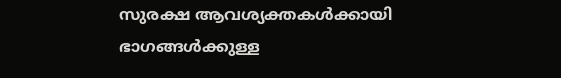സുരക്ഷ ആവശ്യക്തകൾക്കായി ഭാഗങ്ങൾക്കുള്ള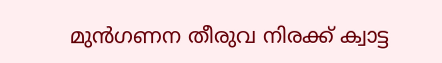മുൻഗണന തീരുവ നിരക്ക് ക്വാട്ട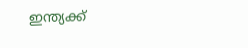ഇന്ത്യക്ക്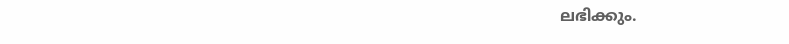ലഭിക്കും.